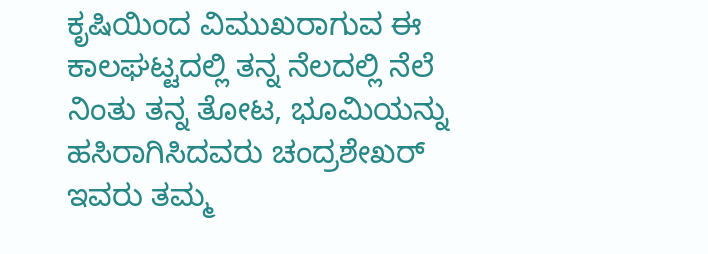ಕೃಷಿಯಿಂದ ವಿಮುಖರಾಗುವ ಈ ಕಾಲಘಟ್ಟದಲ್ಲಿ ತನ್ನ ನೆಲದಲ್ಲಿ ನೆಲೆ ನಿಂತು ತನ್ನ ತೋಟ, ಭೂಮಿಯನ್ನು ಹಸಿರಾಗಿಸಿದವರು ಚಂದ್ರಶೇಖರ್ ಇವರು ತಮ್ಮ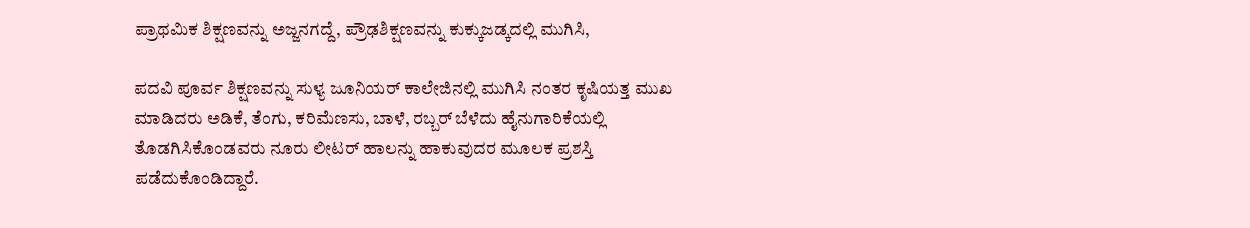ಪ್ರಾಥಮಿಕ ಶಿಕ್ಷಣವನ್ನು ಅಜ್ಜನಗದ್ದೆ, ಪ್ರೌಢಶಿಕ್ಷಣವನ್ನು ಕುಕ್ಕುಜಡ್ಕದಲ್ಲಿ ಮುಗಿಸಿ,

ಪದವಿ ಪೂರ್ವ ಶಿಕ್ಷಣವನ್ನು ಸುಳ್ಯ ಜೂನಿಯರ್ ಕಾಲೇಜಿನಲ್ಲಿ ಮುಗಿಸಿ ನಂತರ ಕೃಷಿಯತ್ತ ಮುಖ ಮಾಡಿದರು ಅಡಿಕೆ, ತೆಂಗು, ಕರಿಮೆಣಸು, ಬಾಳೆ, ರಬ್ಬರ್ ಬೆಳೆದು ಹೈನುಗಾರಿಕೆಯಲ್ಲಿ ತೊಡಗಿಸಿಕೊಂಡವರು ನೂರು ಲೀಟರ್ ಹಾಲನ್ನು ಹಾಕುವುದರ ಮೂಲಕ ಪ್ರಶಸ್ತಿ ಪಡೆದುಕೊಂಡಿದ್ದಾರೆ.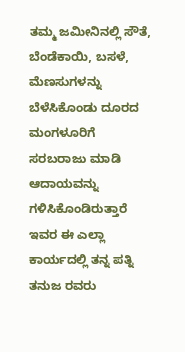ತಮ್ಮ ಜಮೀನಿನಲ್ಲಿ ಸೌತೆ, ಬೆಂಡೆಕಾಯಿ, ಬಸಳೆ, ಮೆಣಸುಗಳನ್ನು ಬೆಳೆಸಿಕೊಂಡು ದೂರದ ಮಂಗಳೂರಿಗೆ ಸರಬರಾಜು ಮಾಡಿ ಆದಾಯವನ್ನು ಗಳಿಸಿಕೊಂಡಿರುತ್ತಾರೆ ಇವರ ಈ ಎಲ್ಲಾ ಕಾರ್ಯದಲ್ಲಿ ತನ್ನ ಪತ್ನಿ ತನುಜ ರವರು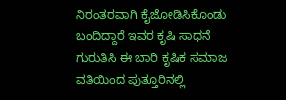ನಿರಂತರವಾಗಿ ಕೈಜೋಡಿಸಿಕೊಂಡು ಬಂದಿದ್ದಾರೆ ಇವರ ಕೃಷಿ ಸಾಧನೆ ಗುರುತಿಸಿ ಈ ಬಾರಿ ಕೃಷಿಕ ಸಮಾಜ ವತಿಯಿಂದ ಪುತ್ತೂರಿನಲ್ಲಿ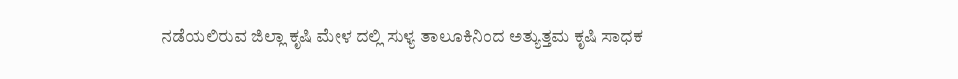ನಡೆಯಲಿರುವ ಜಿಲ್ಲಾ ಕೃಷಿ ಮೇಳ ದಲ್ಲಿ ಸುಳ್ಯ ತಾಲೂಕಿನಿಂದ ಅತ್ಯುತ್ತಮ ಕೃಷಿ ಸಾಧಕ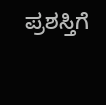ಪ್ರಶಸ್ತಿಗೆ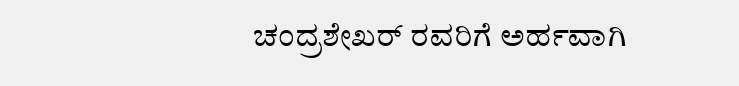ಚಂದ್ರಶೇಖರ್ ರವರಿಗೆ ಅರ್ಹವಾಗಿ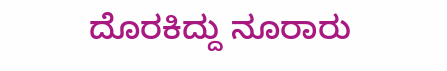ದೊರಕಿದ್ದು ನೂರಾರು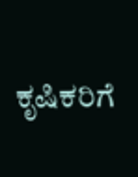ಕೃಷಿಕರಿಗೆ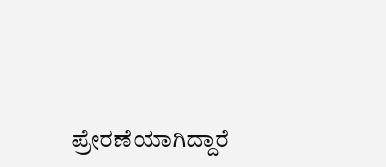ಪ್ರೇರಣೆಯಾಗಿದ್ದಾರೆ